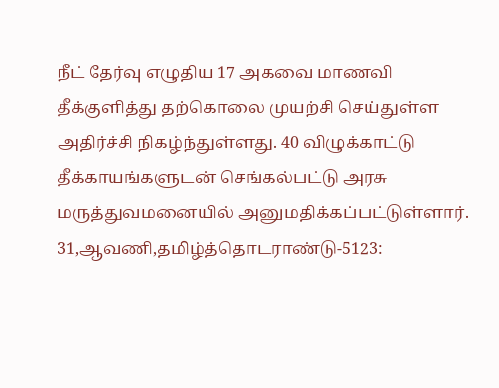நீட் தேர்வு எழுதிய 17 அகவை மாணவி தீக்குளித்து தற்கொலை முயற்சி செய்துள்ள அதிர்ச்சி நிகழ்ந்துள்ளது. 40 விழுக்காட்டு தீக்காயங்களுடன் செங்கல்பட்டு அரசு மருத்துவமனையில் அனுமதிக்கப்பட்டுள்ளார்.
31,ஆவணி,தமிழ்த்தொடராண்டு-5123: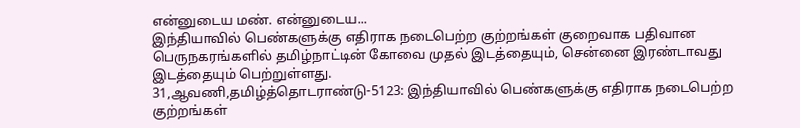என்னுடைய மண். என்னுடைய...
இந்தியாவில் பெண்களுக்கு எதிராக நடைபெற்ற குற்றங்கள் குறைவாக பதிவான பெருநகரங்களில் தமிழ்நாட்டின் கோவை முதல் இடத்தையும், சென்னை இரண்டாவது இடத்தையும் பெற்றுள்ளது.
31,ஆவணி,தமிழ்த்தொடராண்டு-5123: இந்தியாவில் பெண்களுக்கு எதிராக நடைபெற்ற குற்றங்கள்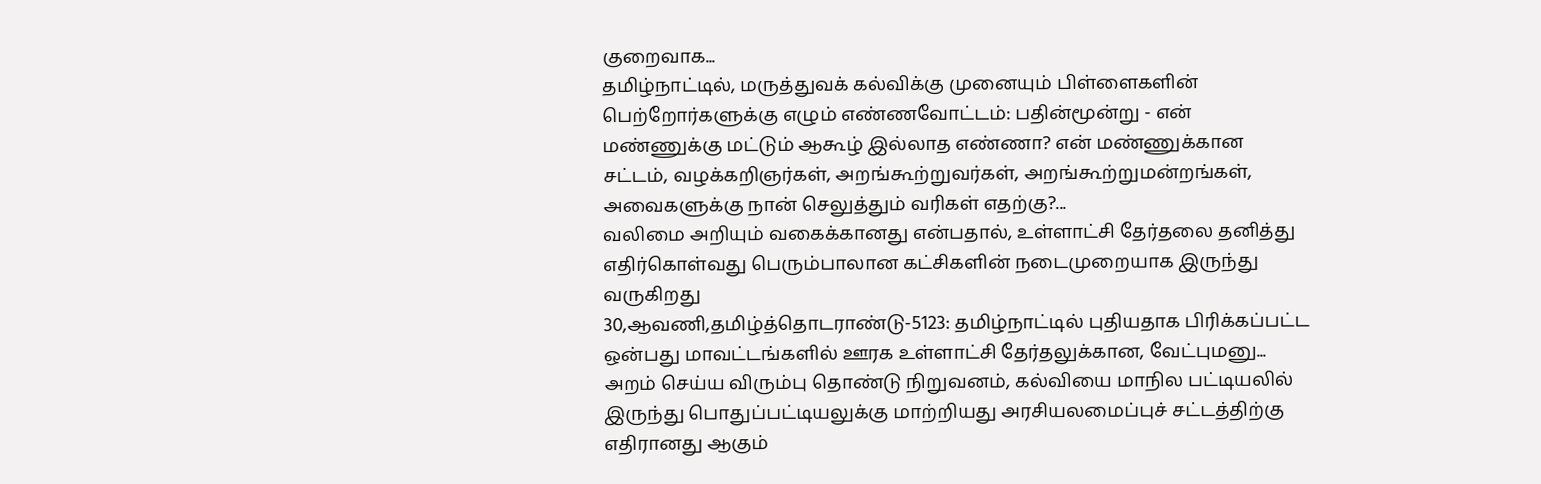குறைவாக...
தமிழ்நாட்டில், மருத்துவக் கல்விக்கு முனையும் பிள்ளைகளின் பெற்றோர்களுக்கு எழும் எண்ணவோட்டம்: பதின்மூன்று - என் மண்ணுக்கு மட்டும் ஆகூழ் இல்லாத எண்ணா? என் மண்ணுக்கான சட்டம், வழக்கறிஞர்கள், அறங்கூற்றுவர்கள், அறங்கூற்றுமன்றங்கள், அவைகளுக்கு நான் செலுத்தும் வரிகள் எதற்கு?...
வலிமை அறியும் வகைக்கானது என்பதால், உள்ளாட்சி தேர்தலை தனித்து எதிர்கொள்வது பெரும்பாலான கட்சிகளின் நடைமுறையாக இருந்து வருகிறது
30,ஆவணி,தமிழ்த்தொடராண்டு-5123: தமிழ்நாட்டில் புதியதாக பிரிக்கப்பட்ட ஒன்பது மாவட்டங்களில் ஊரக உள்ளாட்சி தேர்தலுக்கான, வேட்புமனு...
அறம் செய்ய விரும்பு தொண்டு நிறுவனம், கல்வியை மாநில பட்டியலில் இருந்து பொதுப்பட்டியலுக்கு மாற்றியது அரசியலமைப்புச் சட்டத்திற்கு எதிரானது ஆகும்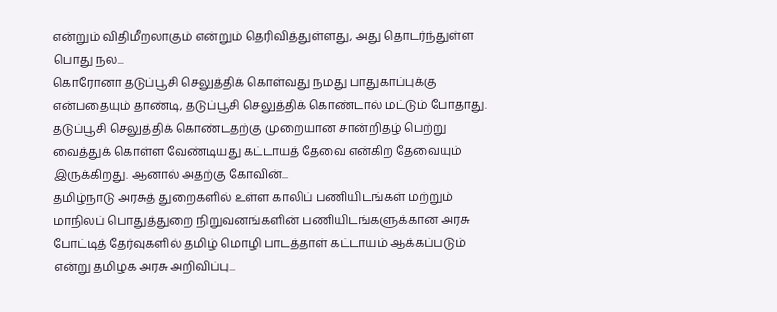என்றும் விதிமீறலாகும் என்றும் தெரிவித்துள்ளது, அது தொடர்ந்துள்ள பொது நல...
கொரோனா தடுப்பூசி செலுத்திக் கொள்வது நமது பாதுகாப்புக்கு என்பதையும் தாண்டி, தடுப்பூசி செலுத்திக் கொண்டால் மட்டும் போதாது. தடுப்பூசி செலுத்திக் கொண்டதற்கு முறையான சான்றிதழ் பெற்று வைத்துக் கொள்ள வேண்டியது கட்டாயத் தேவை என்கிற தேவையும் இருக்கிறது. ஆனால் அதற்கு கோவின்...
தமிழ்நாடு அரசுத் துறைகளில் உள்ள காலிப் பணியிடங்கள் மற்றும் மாநிலப் பொதுத்துறை நிறுவனங்களின் பணியிடங்களுக்கான அரசு போட்டித் தேர்வுகளில் தமிழ் மொழி பாடத்தாள் கட்டாயம் ஆக்கப்படும் என்று தமிழக அரசு அறிவிப்பு...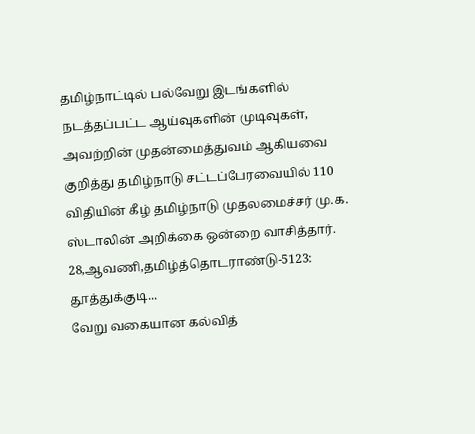தமிழ்நாட்டில் பல்வேறு இடங்களில் நடத்தப்பட்ட ஆய்வுகளின் முடிவுகள், அவற்றின் முதன்மைத்துவம் ஆகியவை குறித்து தமிழ்நாடு சட்டப்பேரவையில் 110 விதியின் கீழ் தமிழ்நாடு முதலமைச்சர் மு.க. ஸ்டாலின் அறிக்கை ஒன்றை வாசித்தார்.
28,ஆவணி,தமிழ்த்தொடராண்டு-5123: தூத்துக்குடி...
வேறு வகையான கல்வித்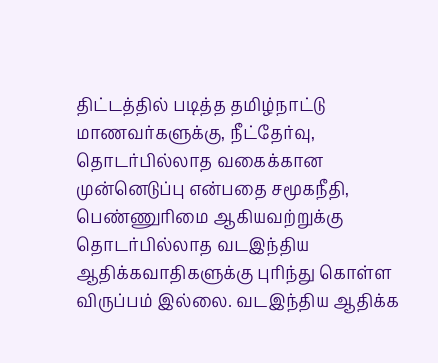திட்டத்தில் படித்த தமிழ்நாட்டு மாணவர்களுக்கு, நீட்தேர்வு, தொடர்பில்லாத வகைக்கான முன்னெடுப்பு என்பதை சமூகநீதி, பெண்ணுரிமை ஆகியவற்றுக்கு தொடர்பில்லாத வடஇந்திய ஆதிக்கவாதிகளுக்கு புரிந்து கொள்ள விருப்பம் இல்லை. வடஇந்திய ஆதிக்க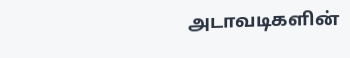அடாவடிகளின்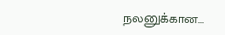நலனுக்கான...